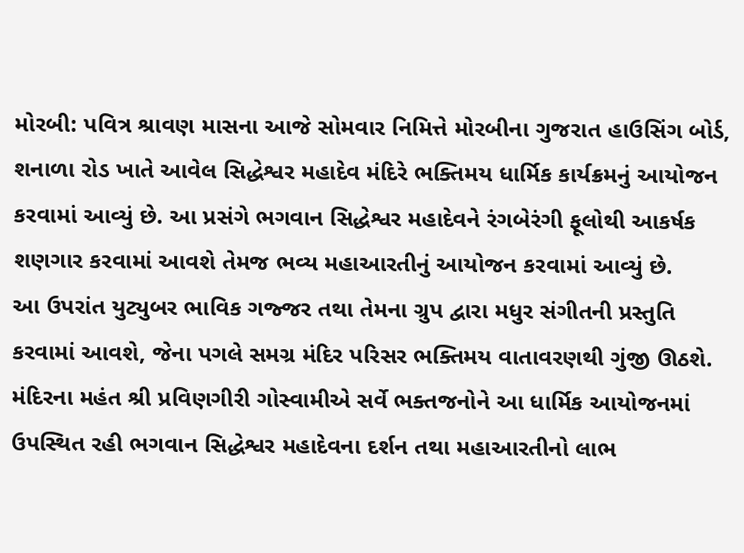મોરબી: પવિત્ર શ્રાવણ માસના આજે સોમવાર નિમિત્તે મોરબીના ગુજરાત હાઉસિંગ બોર્ડ, શનાળા રોડ ખાતે આવેલ સિદ્ધેશ્વર મહાદેવ મંદિરે ભક્તિમય ધાર્મિક કાર્યક્રમનું આયોજન કરવામાં આવ્યું છે. આ પ્રસંગે ભગવાન સિદ્ધેશ્વર મહાદેવને રંગબેરંગી ફૂલોથી આકર્ષક શણગાર કરવામાં આવશે તેમજ ભવ્ય મહાઆરતીનું આયોજન કરવામાં આવ્યું છે.
આ ઉપરાંત યુટ્યુબર ભાવિક ગજ્જર તથા તેમના ગ્રુપ દ્વારા મધુર સંગીતની પ્રસ્તુતિ કરવામાં આવશે, જેના પગલે સમગ્ર મંદિર પરિસર ભક્તિમય વાતાવરણથી ગુંજી ઊઠશે. મંદિરના મહંત શ્રી પ્રવિણગીરી ગોસ્વામીએ સર્વે ભક્તજનોને આ ધાર્મિક આયોજનમાં ઉપસ્થિત રહી ભગવાન સિદ્ધેશ્વર મહાદેવના દર્શન તથા મહાઆરતીનો લાભ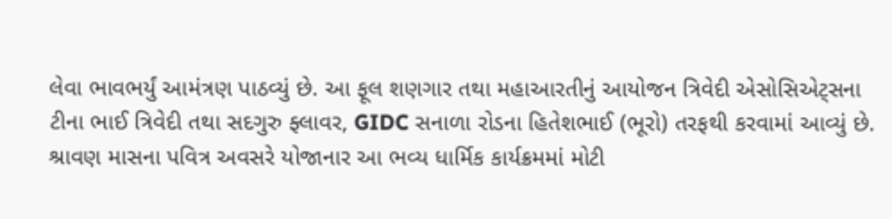લેવા ભાવભર્યું આમંત્રણ પાઠવ્યું છે. આ ફૂલ શણગાર તથા મહાઆરતીનું આયોજન ત્રિવેદી એસોસિએટ્સના ટીના ભાઈ ત્રિવેદી તથા સદગુરુ ફ્લાવર, GIDC સનાળા રોડના હિતેશભાઈ (ભૂરો) તરફથી કરવામાં આવ્યું છે. શ્રાવણ માસના પવિત્ર અવસરે યોજાનાર આ ભવ્ય ધાર્મિક કાર્યક્રમમાં મોટી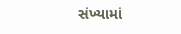સંખ્યામાં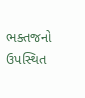ભક્તજનો ઉપસ્થિત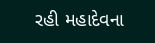રહી મહાદેવના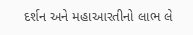દર્શન અને મહાઆરતીનો લાભ લે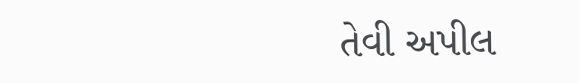તેવી અપીલ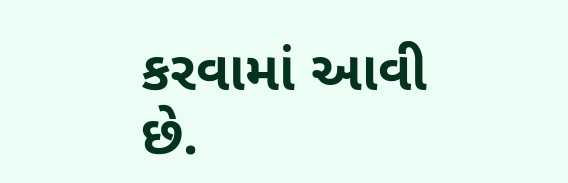કરવામાં આવી છે.